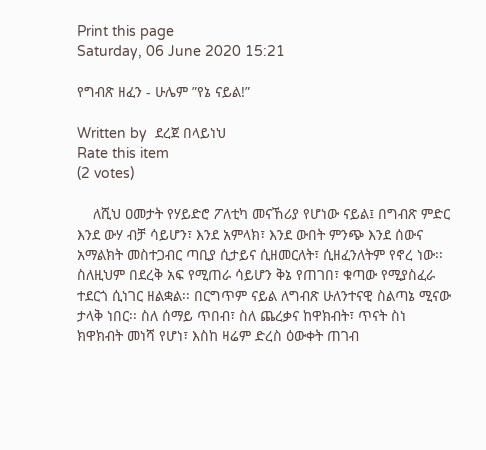Print this page
Saturday, 06 June 2020 15:21

የግብጽ ዘፈን - ሁሌም ”የኔ ናይል!”

Written by  ደረጀ በላይነህ
Rate this item
(2 votes)

    ለሺህ ዐመታት የሃይድሮ ፖለቲካ መናኸሪያ የሆነው ናይል፤ በግብጽ ምድር እንደ ውሃ ብቻ ሳይሆን፣ እንደ አምላክ፣ እንደ ውበት ምንጭ እንደ ሰውና አማልክት መስተጋብር ጣቢያ ሲታይና ሲዘመርለት፣ ሲዘፈንለትም የኖረ ነው፡፡ ስለዚህም በደረቅ አፍ የሚጠራ ሳይሆን ቅኔ የጠገበ፣ ቁጣው የሚያስፈራ ተደርጎ ሲነገር ዘልቋል፡፡ በርግጥም ናይል ለግብጽ ሁለንተናዊ ስልጣኔ ሚናው ታላቅ ነበር፡፡ ስለ ሰማይ ጥበብ፣ ስለ ጨረቃና ከዋክብት፣ ጥናት ስነ ክዋክብት መነሻ የሆነ፣ እስከ ዛሬም ድረስ ዕውቀት ጠገብ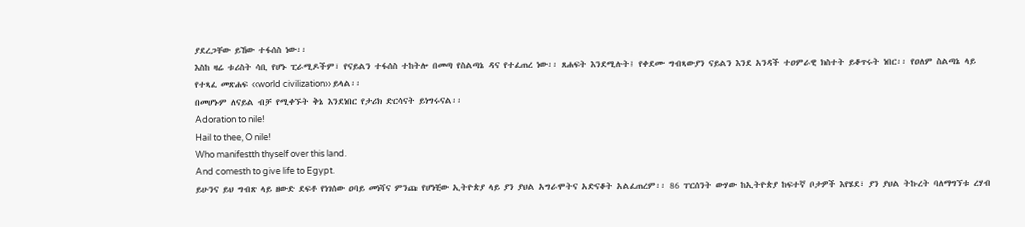ያደረጋቸው ይኸው ተፋሰስ ነው፡፡
እስከ ዛሬ ቱሪስት ሳቢ የሆኑ ፒራሚዶችም፣ የናይልን ተፋሰስ ተከትሎ በመጣ የስልጣኔ ዳና የተፈጠረ ነው፡፡ ጸሐፍት እንደሚሉት፤ የቀደሙ ግብጻውያን ናይልን እንደ አንዳች ተዐምራዊ ክስተት ይቆጥሩት ነበር፡፡ የዐለም ስልጣኔ ላይ የተጻፈ መጽሐፍ ‹‹world civilization›› ይላል፡፡
በመሆኑም ለናይል ብቻ የሚቀኙት ቅኔ እንደነበር የታሪክ ድርሳናት ይነግሩናል፡፡
Adoration to nile!
Hail to thee, O nile!
Who manifestth thyself over this land.
And comesth to give life to Egypt.
ይሁንና ይህ ግብጽ ላይ ዘውድ ደፍቶ የነገሰው ዐባይ መነሻና ምንጩ የሆነቺው ኢትዮጵያ ላይ ያን ያህል አግራሞትና አድናቆት አልፈጠረም፡፡ 86 ፐርሰንት ውሃው ከኢትዮጵያ ከፍተኛ ቦታዎች እየሄደ፣ ያን ያህል ትኩረት ባለማግኘቱ ረሃብ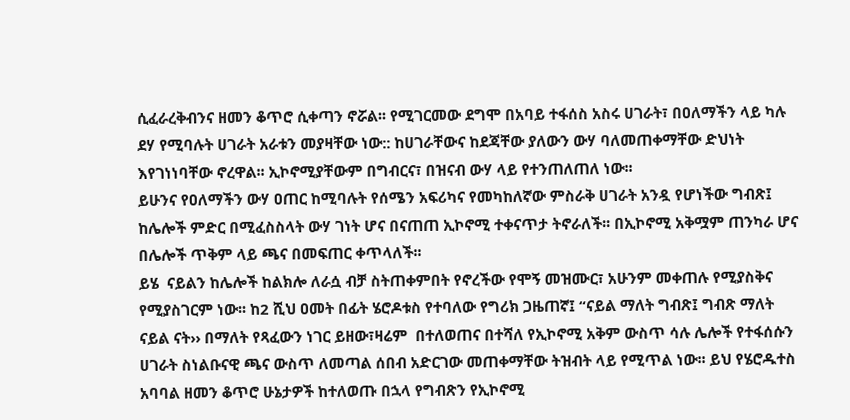ሲፈራረቅብንና ዘመን ቆጥሮ ሲቀጣን ኖሯል፡፡ የሚገርመው ደግሞ በአባይ ተፋሰስ አስሩ ሀገራት፣ በዐለማችን ላይ ካሉ ደሃ የሚባሉት ሀገራት አራቱን መያዛቸው ነው:: ከሀገራቸውና ከደጃቸው ያለውን ውሃ ባለመጠቀማቸው ድህነት እየገነነባቸው ኖረዋል፡፡ ኢኮኖሚያቸውም በግብርና፣ በዝናብ ውሃ ላይ የተንጠለጠለ ነው፡፡
ይሁንና የዐለማችን ውሃ ዐጠር ከሚባሉት የሰሜን አፍሪካና የመካከለኛው ምስራቅ ሀገራት አንዷ የሆነችው ግብጽ፤ ከሌሎች ምድር በሚፈስስላት ውሃ ገነት ሆና በናጠጠ ኢኮኖሚ ተቀናጥታ ትኖራለች፡፡ በኢኮኖሚ አቅሟም ጠንካራ ሆና በሌሎች ጥቅም ላይ ጫና በመፍጠር ቀጥላለች፡፡
ይሄ  ናይልን ከሌሎች ከልክሎ ለራሷ ብቻ ስትጠቀምበት የኖረችው የሞኝ መዝሙር፣ አሁንም መቀጠሉ የሚያስቅና የሚያስገርም ነው፡፡ ከ2 ሺህ ዐመት በፊት ሄሮዶቱስ የተባለው የግሪክ ጋዜጠኛ፤ “ናይል ማለት ግብጽ፤ ግብጽ ማለት ናይል ናት›› በማለት የጻፈውን ነገር ይዘው፣ዛሬም  በተለወጠና በተሻለ የኢኮኖሚ አቅም ውስጥ ሳሉ ሌሎች የተፋሰሱን ሀገራት ስነልቡናዊ ጫና ውስጥ ለመጣል ሰበብ አድርገው መጠቀማቸው ትዝብት ላይ የሚጥል ነው፡፡ ይህ የሄሮዱተስ አባባል ዘመን ቆጥሮ ሁኔታዎች ከተለወጡ በኋላ የግብጽን የኢኮኖሚ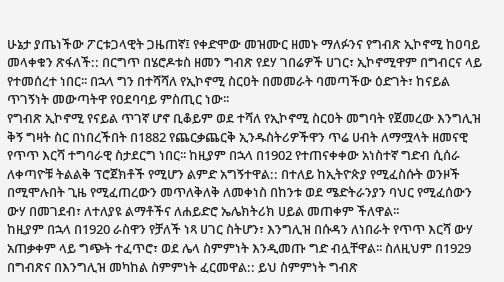ሁኔታ ያጤነችው ፖርቱጋላዊት ጋዜጠኛ፤ የቀድሞው መዝሙር ዘመኑ ማለፉንና የግብጽ ኢኮኖሚ ከዐባይ መላቀቁን ጽፋለች:: በርግጥ በሄሮዶቱስ ዘመን ግብጽ የደሃ ገበሬዎች ሀገር፣ ኢኮኖሚዋም በግብርና ላይ የተመሰረተ ነበር፡፡ በኋላ ግን በተሻሻለ የኢኮኖሚ ስርዐት በመመራት ባመጣችው ዕድገት፣ ከናይል ጥገኝነት መውጣትዋ የዐደባባይ ምስጢር ነው፡፡
የግብጽ ኢኮኖሚ የናይል ጥገኛ ሆኖ ቢቆይም ወደ ተሻለ የኢኮኖሚ ስርዐት መግባት የጀመረው እንግሊዝ ቅኝ ግዛት ስር በነበረችበት በ1882 የጨርቃጨርቅ ኢንዱስትሪዎችዋን ጥሬ ሀብት ለማሟላት ዘመናዊ የጥጥ እርሻ ተግባራዊ ስታደርግ ነበር፡፡ ከዚያም በኋላ በ1902 የተጠናቀቀው አነስተኛ ግድብ ሲሰራ ለቀጣዮቹ ትልልቅ ፕሮጀክቶች የሚሆን ልምድ አግኝተዋል:: በተለይ ከኢትዮጵያ የሚፈስሱት ወንዞች በሚሞሉበት ጊዜ የሚፈጠረውን መጥለቅለቅ ለመቀነስ በከንቱ ወደ ሜድትራንያን ባህር የሚፈሰውን ውሃ በመገደብ፣ ለተለያዩ ልማቶችና ለሐይድሮ ኤሌክትሪክ ሀይል መጠቀም ችለዋል፡፡
ከዚያም በኋላ በ1920 ራስዋን የቻለች ነጻ ሀገር ስትሆን፣ እንግሊዝ በሱዳን ለነበራት የጥጥ እርሻ ውሃ አጠቃቀም ላይ ግጭት ተፈጥሮ፣ ወደ ሌላ ስምምነት እንዲመጡ ግድ ብሏቸዋል፡፡ ስለዚህም በ1929 በግብጽና በእንግሊዝ መካከል ስምምነት ፈርመዋል:: ይህ ስምምነት ግብጽ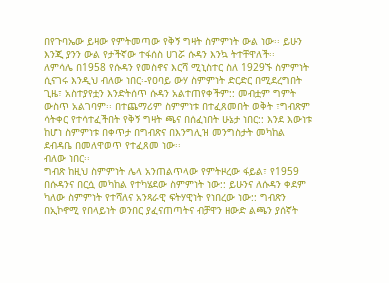በየጉባኤው ይዛው የምትመጣው የቅኝ ግዛት ስምምነት ውል ነው፡፡ ይሁን እንጂ ያንን ውል የታችኛው ተፋሰስ ሀገሯ ሱዳን እንኳ ትተቸዋለች፡፡
ለምሳሌ በ1958 የሱዳን የመስኖና እርሻ ሚኒስተር ስለ 1929ኙ ስምምነት ሲናገሩ እንዲህ ብለው ነበር፡-የዐባይ ውሃ ስምምነት ድርድር በሚደረግበት ጊዜ፣ አስተያየቷን እንድትሰጥ ሱዳን አልተጠየቀችም:: መብቷም ግምት ውስጥ አልገባም፡፡ በተጨማሪም ስምምነቱ በተፈጸመበት ወቅት ፣ግብጽም ሳትቀር የተሳተፈችበት የቅኝ ግዛት ጫና በሰፈነበት ሁኔታ ነበር:: እንደ እውነቱ ከሆነ ስምምነቱ በቀጥታ በግብጽና በእንግሊዝ መንግስታት መካከል ደብዳቤ በመለዋወጥ የተፈጸመ ነው፡፡
ብለው ነበር፡፡
ግብጽ ከዚህ ስምምነት ሌላ አንጠልጥላው የምትዞረው ፋይል፣ የ1959 በሱዳንና በርሷ መካከል የተካሄደው ስምምነት ነው:: ይሁንና ለሱዳን ቀደም ካለው ስምምነት የተሻለና አንጻራዊ ፍትሃዊነት የነበረው ነው:: ግብጽን በኢኮኖሚ የበላይነት ወንበር ያፈናጠጣትና ብቻዋን ዘውድ ልጫን ያሰኛት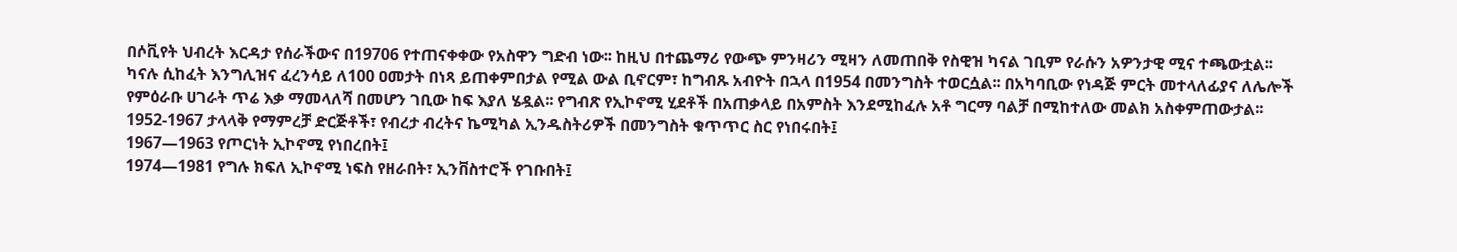በሶቪየት ህብረት እርዳታ የሰራችውና በ19706 የተጠናቀቀው የአስዋን ግድብ ነው፡፡ ከዚህ በተጨማሪ የውጭ ምንዛሪን ሚዛን ለመጠበቅ የስዊዝ ካናል ገቢም የራሱን አዎንታዊ ሚና ተጫውቷል፡፡ ካናሉ ሲከፈት እንግሊዝና ፈረንሳይ ለ100 ዐመታት በነጻ ይጠቀምበታል የሚል ውል ቢኖርም፣ ከግብጹ አብዮት በኋላ በ1954 በመንግስት ተወርሷል፡፡ በአካባቢው የነዳጅ ምርት መተላለፊያና ለሌሎች የምዕራቡ ሀገራት ጥሬ እቃ ማመላለሻ በመሆን ገቢው ከፍ እያለ ሄዷል፡፡ የግብጽ የኢኮኖሚ ሂደቶች በአጠቃላይ በአምስት እንደሚከፈሉ አቶ ግርማ ባልቻ በሚከተለው መልክ አስቀምጠውታል፡፡
1952-1967 ታላላቅ የማምረቻ ድርጅቶች፣ የብረታ ብረትና ኬሚካል ኢንዱስትሪዎች በመንግስት ቁጥጥር ስር የነበሩበት፤
1967—1963 የጦርነት ኢኮኖሚ የነበረበት፤
1974—1981 የግሉ ክፍለ ኢኮኖሚ ነፍስ የዘራበት፣ ኢንቨስተሮች የገቡበት፤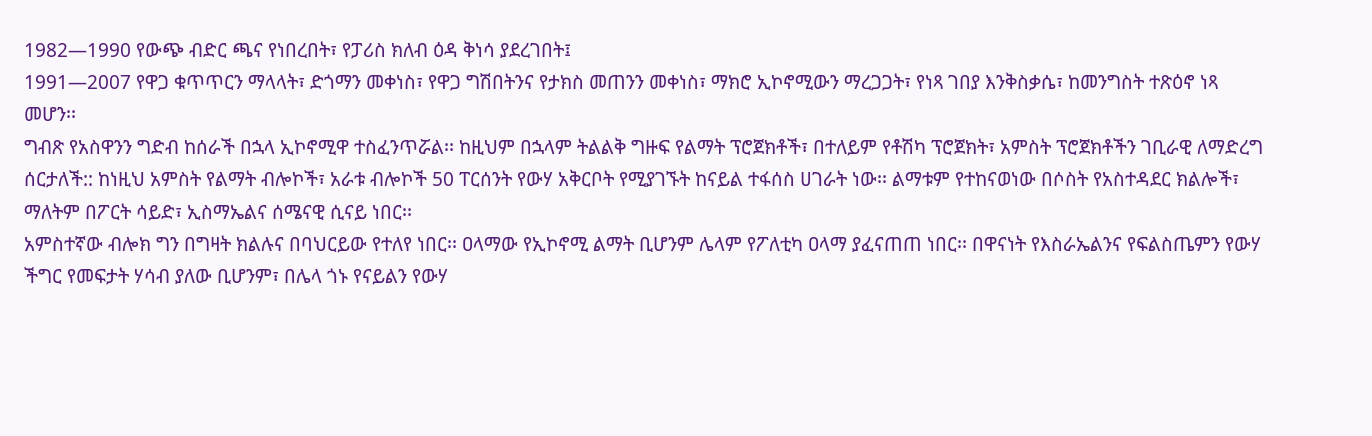1982—1990 የውጭ ብድር ጫና የነበረበት፣ የፓሪስ ክለብ ዕዳ ቅነሳ ያደረገበት፤
1991—2007 የዋጋ ቁጥጥርን ማላላት፣ ድጎማን መቀነስ፣ የዋጋ ግሽበትንና የታክስ መጠንን መቀነስ፣ ማክሮ ኢኮኖሚውን ማረጋጋት፣ የነጻ ገበያ እንቅስቃሴ፣ ከመንግስት ተጽዕኖ ነጻ መሆን፡፡
ግብጽ የአስዋንን ግድብ ከሰራች በኋላ ኢኮኖሚዋ ተስፈንጥሯል፡፡ ከዚህም በኋላም ትልልቅ ግዙፍ የልማት ፕሮጀክቶች፣ በተለይም የቶሽካ ፕሮጀክት፣ አምስት ፕሮጀክቶችን ገቢራዊ ለማድረግ ሰርታለች:: ከነዚህ አምስት የልማት ብሎኮች፣ አራቱ ብሎኮች 50 ፐርሰንት የውሃ አቅርቦት የሚያገኙት ከናይል ተፋሰስ ሀገራት ነው፡፡ ልማቱም የተከናወነው በሶስት የአስተዳደር ክልሎች፣ ማለትም በፖርት ሳይድ፣ ኢስማኤልና ሰሜናዊ ሲናይ ነበር፡፡
አምስተኛው ብሎክ ግን በግዛት ክልሉና በባህርይው የተለየ ነበር፡፡ ዐላማው የኢኮኖሚ ልማት ቢሆንም ሌላም የፖለቲካ ዐላማ ያፈናጠጠ ነበር፡፡ በዋናነት የእስራኤልንና የፍልስጤምን የውሃ ችግር የመፍታት ሃሳብ ያለው ቢሆንም፣ በሌላ ጎኑ የናይልን የውሃ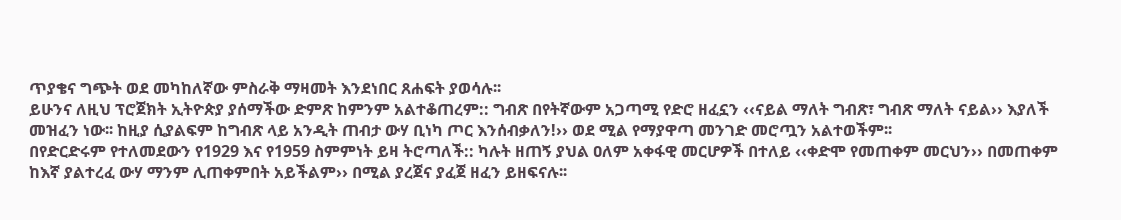ጥያቄና ግጭት ወደ መካከለኛው ምስራቅ ማዛመት እንደነበር ጸሐፍት ያወሳሉ፡፡
ይሁንና ለዚህ ፕሮጀክት ኢትዮጵያ ያሰማችው ድምጽ ከምንም አልተቆጠረም:: ግብጽ በየትኛውም አጋጣሚ የድሮ ዘፈኗን ‹‹ናይል ማለት ግብጽ፣ ግብጽ ማለት ናይል›› እያለች መዝፈን ነው፡፡ ከዚያ ሲያልፍም ከግብጽ ላይ አንዲት ጠብታ ውሃ ቢነካ ጦር እንሰብቃለን!›› ወደ ሚል የማያዋጣ መንገድ መሮጧን አልተወችም፡፡
በየድርድሩም የተለመደውን የ1929 እና የ1959 ስምምነት ይዛ ትሮጣለች:: ካሉት ዘጠኝ ያህል ዐለም አቀፋዊ መርሆዎች በተለይ ‹‹ቀድሞ የመጠቀም መርህን›› በመጠቀም ከእኛ ያልተረፈ ውሃ ማንም ሊጠቀምበት አይችልም›› በሚል ያረጀና ያፈጀ ዘፈን ይዘፍናሉ፡፡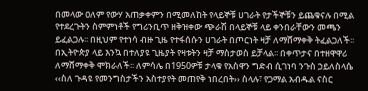በመላው ዐለም የውሃ አጠቃቀምን በሚመለከት የላይኞቹ ሀገራት የታችኞቹን ይጨቁናሉ በሚል የተደረጉትን ስምምነቶች የግሪንቢጥ ዘቅዝቀው ጭራሽ በላይኞቹ ላይ ቀንበራቸውን መጫን ይፈልጋሉ፡፡ በዚህም የተነሳ ብዙ ጊዜ የተፋሰሱን ሀገራት በጦርነት ዛቻ ለማሸማቀቅ ትፈልጋለች፡፡
በኢትዮጵያ ላይ እንኳ በተለያዩ ጊዜያት የዛቱትን ዛቻ ማስታወስ ይቻላል፡፡ በቀጥታና በተዘዋዋሪ ለማሸማቀቅ ሞክራለች፡፡ ለምሳሌ በ1950ዎቹ ታላቁ የአስዋን ግድብ ሲገነባ ንጉስ ኃይለስላሴ ‹‹ስለ ጉዳዩ የመንግስታችን አስተያየት መጠየቅ ነበረበት›› ስላሉ፣ የጋማል አብዱል ናስር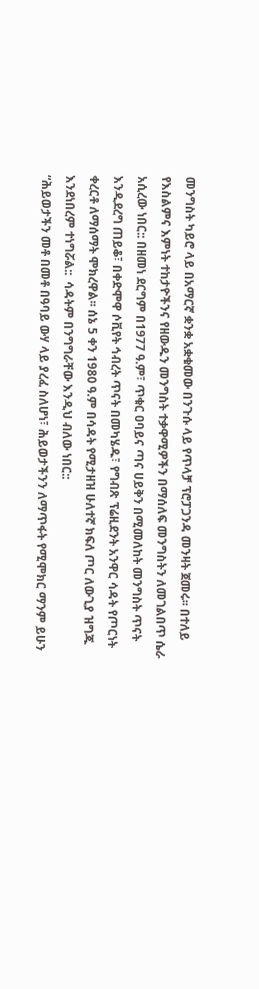መንግስት ካይሮ ላይ በአማርኛ ቋንቋ አቋቁመው በንጉሱ ላይ የጥላቻ ፕሮፓጋንዳ መንዛት ጀመሩ፡፡ በተለይ የእስልምና እምነት ተከታዮችንና የዘውዱን መንግስት ተቃዋሚዎችን በማሰለፍ መንግስትን ለመገልበጥ ሴራ አሲረው ነበር:: በዘመነ ደርግም በ1977 ዓ.ም፣ ጥቁር ዐባይና ጣና ሀይቅን በሚመለከት መንግስት ጥናት እንዲደረግ ጠይቆ፣ በቀድሞዋ ሶቪየት ኅብረት ጥናት በመካሄዱ፣ የግብጽ ፕሬዚደንት አንዋር ሳዳት የጦርነት ቀረርቶ ለማሰማት ሞክረዋል፡፡ ሰኔ 5 ቀን 1980 ዓ.ም በሳዳት የሚታዘዝ ሁለተኛ ክፍለ ጦር ለውጊያ ዝግጁ እንደነበረም ተነግሯል::  ሳዳትም በንግግራቸው እንዲህ ብለው ነበር::
“ሕይወታችን መቶ በመቶ በዓባይ ውሃ ላይ ያረፈ ስለሆነ፣ ሕይወታችንን ለማጥፋት የሚሞክር ማንም ይሁን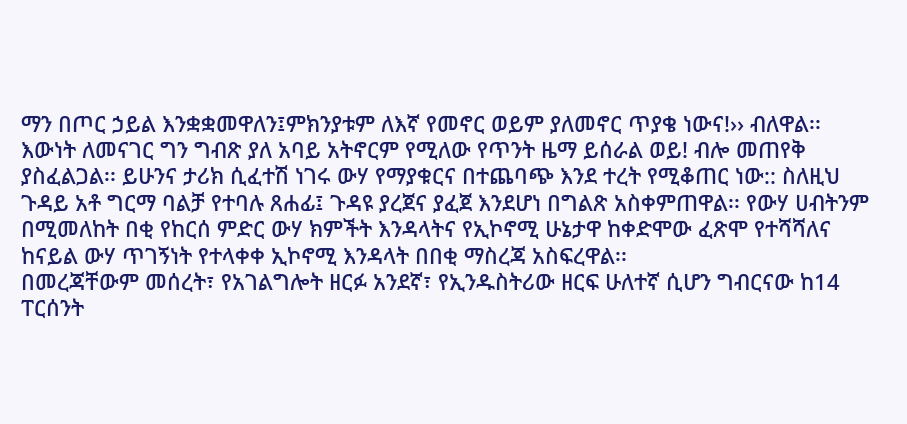ማን በጦር ኃይል እንቋቋመዋለን፤ምክንያቱም ለእኛ የመኖር ወይም ያለመኖር ጥያቄ ነውና!›› ብለዋል፡፡
እውነት ለመናገር ግን ግብጽ ያለ አባይ አትኖርም የሚለው የጥንት ዜማ ይሰራል ወይ! ብሎ መጠየቅ ያስፈልጋል፡፡ ይሁንና ታሪክ ሲፈተሽ ነገሩ ውሃ የማያቁርና በተጨባጭ እንደ ተረት የሚቆጠር ነው:: ስለዚህ ጉዳይ አቶ ግርማ ባልቻ የተባሉ ጸሐፊ፤ ጉዳዩ ያረጀና ያፈጀ እንደሆነ በግልጽ አስቀምጠዋል፡፡ የውሃ ሀብትንም በሚመለከት በቂ የከርሰ ምድር ውሃ ክምችት እንዳላትና የኢኮኖሚ ሁኔታዋ ከቀድሞው ፈጽሞ የተሻሻለና ከናይል ውሃ ጥገኝነት የተላቀቀ ኢኮኖሚ እንዳላት በበቂ ማስረጃ አስፍረዋል፡፡
በመረጃቸውም መሰረት፣ የአገልግሎት ዘርፉ አንደኛ፣ የኢንዱስትሪው ዘርፍ ሁለተኛ ሲሆን ግብርናው ከ14 ፐርሰንት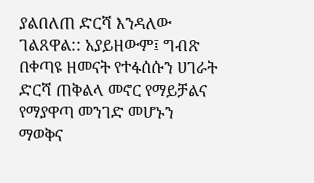ያልበለጠ ድርሻ እንዳለው ገልጸዋል:: አያይዘውም፤ ግብጽ በቀጣዩ ዘመናት የተፋሰሱን ሀገራት ድርሻ ጠቅልላ መኖር የማይቻልና የማያዋጣ መንገድ መሆኑን ማወቅና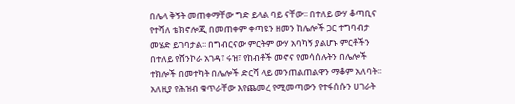በሌላ ቅኝት መጠቀማቸው ግድ ይላል ባይ ናቸው፡፡ በተለይ ውሃ ቆጣቢና የተሻለ ቴክኖሎጂ በመጠቀም ቀጣዩን ዘመን ከሌሎች ጋር ተግባብታ መሄድ ይገባታል፡፡ በግብርናው ምርትም ውሃ አባካኝ ያልሆኑ ምርቶችን በተለይ የሸንኮራ አገዳ፣ ሩዝ፣ የከብቶች መኖና የመሳሰሉትን በሌሎች ተክሎች በመተካት በሌሎች ድርሻ ላይ መንጠልጠልዋን ማቆም አለባት፡፡
አለዚያ የሕዝብ ቁጥራቸው እየጨመረ የሚመጣውን የተፋሰሱን ሀገራት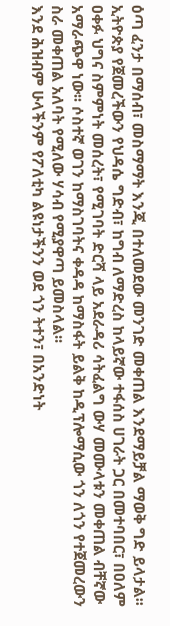ዕጣ ፈንታ በማሰብ፣ መስማማት እንጂ በተለመደው መንገድ መቀጠል እንደማይቻል ማወቅ ግድ ይላታል፡፡
ኢትዮጵያ የጀመረችውን የህዳሴ ግድብ፣ ከግብ ለማድረስ ከላይኛው ተፋሰስ ሀገራት ጋር በመተባበር፣ በዐለም ዐቀፉ ህግና ስምምነት መሰረት፣ የሚገባት ድርሻ ላይ አደራዳሪ ሳትፈልግ ውሃ መሙላቱን መቀጠል ብቸኛው አማራጭዋ ነው፡፡ ሶስተኛ ወገን ከማስገባትና ቀዳዳ ከማስፋት ይልቅ ከዲፕሎማሲው ጎን ለጎን የተጀመረውን ስራ መቀጠል አለባት የሚለው ሃሳብ የሚያዋጣ ይመስላል፡፡
እንደ ሕዝብም ሁላችንም የፖለቲካ ልዩነታችንን ወደ ጎን ትተን፣ በአንድነት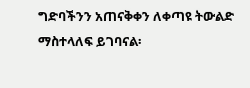ግድባችንን አጠናቅቀን ለቀጣዩ ትውልድ ማስተላለፍ ይገባናል፡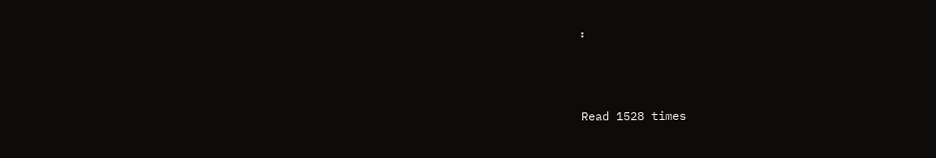፡



Read 1528 times